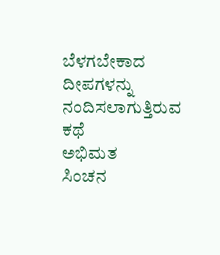ಬೆಳಗಬೇಕಾದ ದೀಪಗಳನ್ನು ನಂದಿಸಲಾಗುತ್ತಿರುವ ಕಥೆ
ಅಭಿಮತ
ಸಿಂಚನ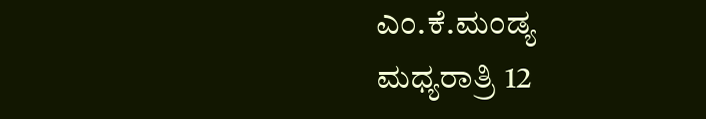ಎಂ.ಕೆ.ಮಂಡ್ಯ
ಮಧ್ಯರಾತ್ರಿ 12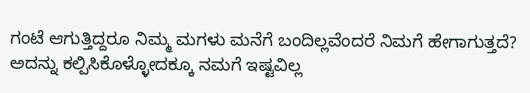ಗಂಟೆ ಆಗುತ್ತಿದ್ದರೂ ನಿಮ್ಮ ಮಗಳು ಮನೆಗೆ ಬಂದಿಲ್ಲವೆಂದರೆ ನಿಮಗೆ ಹೇಗಾಗುತ್ತದೆ? ಅದನ್ನು ಕಲ್ಪಿಸಿಕೊಳ್ಳೋದಕ್ಕೂ ನಮಗೆ ಇಷ್ಟವಿಲ್ಲ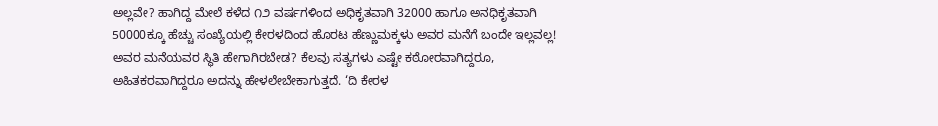ಅಲ್ಲವೇ? ಹಾಗಿದ್ದ ಮೇಲೆ ಕಳೆದ ೧೨ ವರ್ಷಗಳಿಂದ ಅಧಿಕೃತವಾಗಿ 32000 ಹಾಗೂ ಅನಧಿಕೃತವಾಗಿ 50000ಕ್ಕೂ ಹೆಚ್ಚು ಸಂಖ್ಯೆಯಲ್ಲಿ ಕೇರಳದಿಂದ ಹೊರಟ ಹೆಣ್ಣುಮಕ್ಕಳು ಅವರ ಮನೆಗೆ ಬಂದೇ ಇಲ್ಲವಲ್ಲ!
ಅವರ ಮನೆಯವರ ಸ್ಥಿತಿ ಹೇಗಾಗಿರಬೇಡ? ಕೆಲವು ಸತ್ಯಗಳು ಎಷ್ಟೇ ಕಠೋರವಾಗಿದ್ದರೂ, ಅಹಿತಕರವಾಗಿದ್ದರೂ ಅದನ್ನು ಹೇಳಲೇಬೇಕಾಗುತ್ತದೆ. ‘ದಿ ಕೇರಳ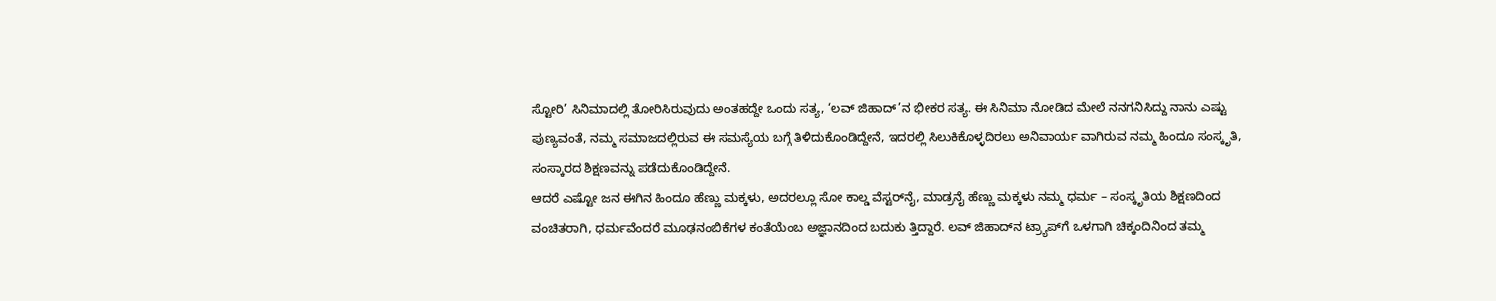ಸ್ಟೋರಿ’ ಸಿನಿಮಾದಲ್ಲಿ ತೋರಿಸಿರುವುದು ಅಂತಹದ್ದೇ ಒಂದು ಸತ್ಯ, ‘ಲವ್ ಜಿಹಾದ್’ನ ಭೀಕರ ಸತ್ಯ. ಈ ಸಿನಿಮಾ ನೋಡಿದ ಮೇಲೆ ನನಗನಿಸಿದ್ದು ನಾನು ಎಷ್ಟು ಪುಣ್ಯವಂತೆ, ನಮ್ಮ ಸಮಾಜದಲ್ಲಿರುವ ಈ ಸಮಸ್ಯೆಯ ಬಗ್ಗೆ ತಿಳಿದುಕೊಂಡಿದ್ದೇನೆ, ಇದರಲ್ಲಿ ಸಿಲುಕಿಕೊಳ್ಳದಿರಲು ಅನಿವಾರ್ಯ ವಾಗಿರುವ ನಮ್ಮ ಹಿಂದೂ ಸಂಸ್ಕೃತಿ, ಸಂಸ್ಕಾರದ ಶಿಕ್ಷಣವನ್ನು ಪಡೆದುಕೊಂಡಿದ್ದೇನೆ.
ಆದರೆ ಎಷ್ಟೋ ಜನ ಈಗಿನ ಹಿಂದೂ ಹೆಣ್ಣು ಮಕ್ಕಳು, ಅದರಲ್ಲೂ ಸೋ ಕಾಲ್ಡ ವೆಸ್ಟರ್‌ನೈ, ಮಾಡ್ರನೈ ಹೆಣ್ಣು ಮಕ್ಕಳು ನಮ್ಮ ಧರ್ಮ – ಸಂಸ್ಕೃತಿಯ ಶಿಕ್ಷಣದಿಂದ ವಂಚಿತರಾಗಿ, ಧರ್ಮವೆಂದರೆ ಮೂಢನಂಬಿಕೆಗಳ ಕಂತೆಯೆಂಬ ಅಜ್ಞಾನದಿಂದ ಬದುಕು ತ್ತಿದ್ದಾರೆ. ಲವ್ ಜಿಹಾದ್‌ನ ಟ್ರ್ಯಾಪ್‌ಗೆ ಒಳಗಾಗಿ ಚಿಕ್ಕಂದಿನಿಂದ ತಮ್ಮ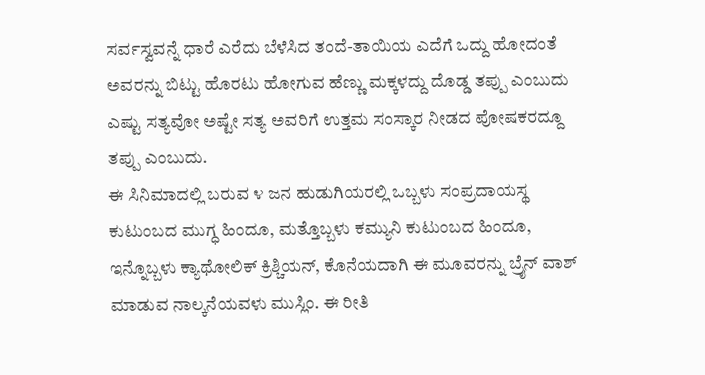ಸರ್ವಸ್ವವನ್ನೆ ಧಾರೆ ಎರೆದು ಬೆಳೆಸಿದ ತಂದೆ-ತಾಯಿಯ ಎದೆಗೆ ಒದ್ದು ಹೋದಂತೆ ಅವರನ್ನು ಬಿಟ್ಟು ಹೊರಟು ಹೋಗುವ ಹೆಣ್ಣು ಮಕ್ಕಳದ್ದು ದೊಡ್ಡ ತಪ್ಪು ಎಂಬುದು ಎಷ್ಟು ಸತ್ಯವೋ ಅಷ್ಟೇ ಸತ್ಯ ಅವರಿಗೆ ಉತ್ತಮ ಸಂಸ್ಕಾರ ನೀಡದ ಪೋಷಕರದ್ದೂ ತಪ್ಪು ಎಂಬುದು.
ಈ ಸಿನಿಮಾದಲ್ಲಿ ಬರುವ ೪ ಜನ ಹುಡುಗಿಯರಲ್ಲಿ ಒಬ್ಬಳು ಸಂಪ್ರದಾಯಸ್ಥ ಕುಟುಂಬದ ಮುಗ್ಧ ಹಿಂದೂ, ಮತ್ತೊಬ್ಬಳು ಕಮ್ಯುನಿ ಕುಟುಂಬದ ಹಿಂದೂ, ಇನ್ನೊಬ್ಬಳು ಕ್ಯಾಥೋಲಿಕ್ ಕ್ರಿಶ್ಚಿಯನ್, ಕೊನೆಯದಾಗಿ ಈ ಮೂವರನ್ನು ಬ್ರೈನ್ ವಾಶ್ ಮಾಡುವ ನಾಲ್ಕನೆಯವಳು ಮುಸ್ಲಿಂ. ಈ ರೀತಿ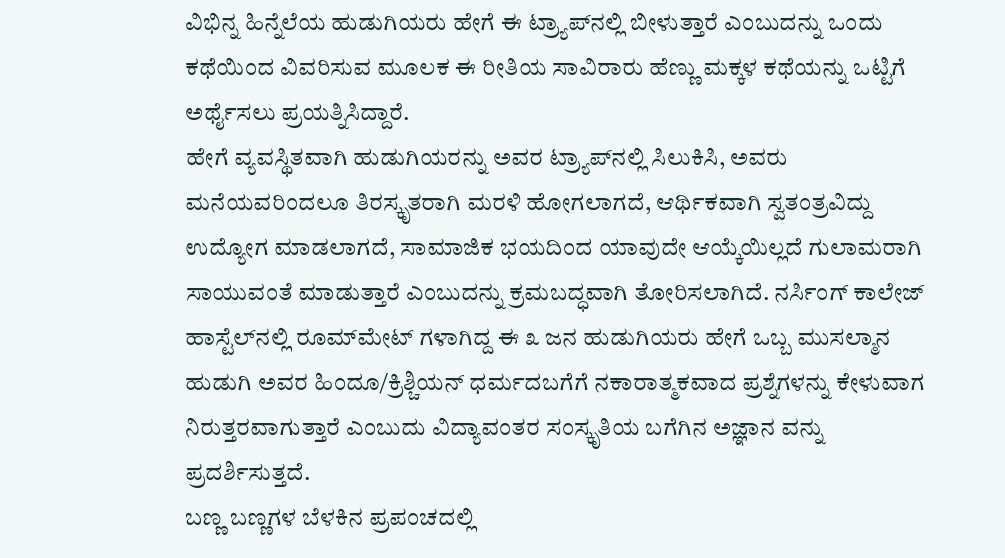ವಿಭಿನ್ನ ಹಿನ್ನೆಲೆಯ ಹುಡುಗಿಯರು ಹೇಗೆ ಈ ಟ್ರ್ಯಾಪ್‌ನಲ್ಲಿ ಬೀಳುತ್ತಾರೆ ಎಂಬುದನ್ನು ಒಂದು ಕಥೆಯಿಂದ ವಿವರಿಸುವ ಮೂಲಕ ಈ ರೀತಿಯ ಸಾವಿರಾರು ಹೆಣ್ಣು ಮಕ್ಕಳ ಕಥೆಯನ್ನು ಒಟ್ಟಿಗೆ ಅರ್ಥೈಸಲು ಪ್ರಯತ್ನಿಸಿದ್ದಾರೆ.
ಹೇಗೆ ವ್ಯವಸ್ಥಿತವಾಗಿ ಹುಡುಗಿಯರನ್ನು ಅವರ ಟ್ರ್ಯಾಪ್‌ನಲ್ಲಿ ಸಿಲುಕಿಸಿ, ಅವರು ಮನೆಯವರಿಂದಲೂ ತಿರಸ್ಕೃತರಾಗಿ ಮರಳಿ ಹೋಗಲಾಗದೆ, ಆರ್ಥಿಕವಾಗಿ ಸ್ವತಂತ್ರವಿದ್ದು ಉದ್ಯೋಗ ಮಾಡಲಾಗದೆ, ಸಾಮಾಜಿಕ ಭಯದಿಂದ ಯಾವುದೇ ಆಯ್ಕೆಯಿಲ್ಲದೆ ಗುಲಾಮರಾಗಿ ಸಾಯುವಂತೆ ಮಾಡುತ್ತಾರೆ ಎಂಬುದನ್ನು ಕ್ರಮಬದ್ಧವಾಗಿ ತೋರಿಸಲಾಗಿದೆ. ನರ್ಸಿಂಗ್ ಕಾಲೇಜ್ ಹಾಸ್ಟೆಲ್‌ನಲ್ಲಿ ರೂಮ್‌ಮೇಟ್ ಗಳಾಗಿದ್ದ ಈ ೩ ಜನ ಹುಡುಗಿಯರು ಹೇಗೆ ಒಬ್ಬ ಮುಸಲ್ಮಾನ ಹುಡುಗಿ ಅವರ ಹಿಂದೂ/ಕ್ರಿಶ್ಚಿಯನ್ ಧರ್ಮದಬಗೆಗೆ ನಕಾರಾತ್ಮಕವಾದ ಪ್ರಶ್ನೆಗಳನ್ನು ಕೇಳುವಾಗ ನಿರುತ್ತರವಾಗುತ್ತಾರೆ ಎಂಬುದು ವಿದ್ಯಾವಂತರ ಸಂಸ್ಕೃತಿಯ ಬಗೆಗಿನ ಅಜ್ಞಾನ ವನ್ನು ಪ್ರದರ್ಶಿಸುತ್ತದೆ.
ಬಣ್ಣ ಬಣ್ಣಗಳ ಬೆಳಕಿನ ಪ್ರಪಂಚದಲ್ಲಿ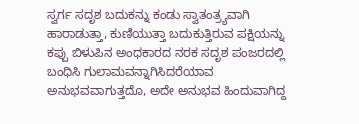ಸ್ವರ್ಗ ಸದೃಶ ಬದುಕನ್ನು ಕಂಡು ಸ್ವಾತಂತ್ರ್ಯವಾಗಿ ಹಾರಾಡುತ್ತಾ, ಕುಣಿಯುತ್ತಾ ಬದುಕುತ್ತಿರುವ ಪಕ್ಷಿಯನ್ನು ಕಪ್ಪು ಬಿಳುಪಿನ ಅಂಧಕಾರದ ನರಕ ಸದೃಶ ಪಂಜರದಲ್ಲಿ ಬಂಧಿಸಿ ಗುಲಾಮವನ್ನಾಗಿಸಿದರೆಯಾವ ಅನುಭವವಾಗುತ್ತದೊ, ಅದೇ ಅನುಭವ ಹಿಂದುವಾಗಿದ್ದ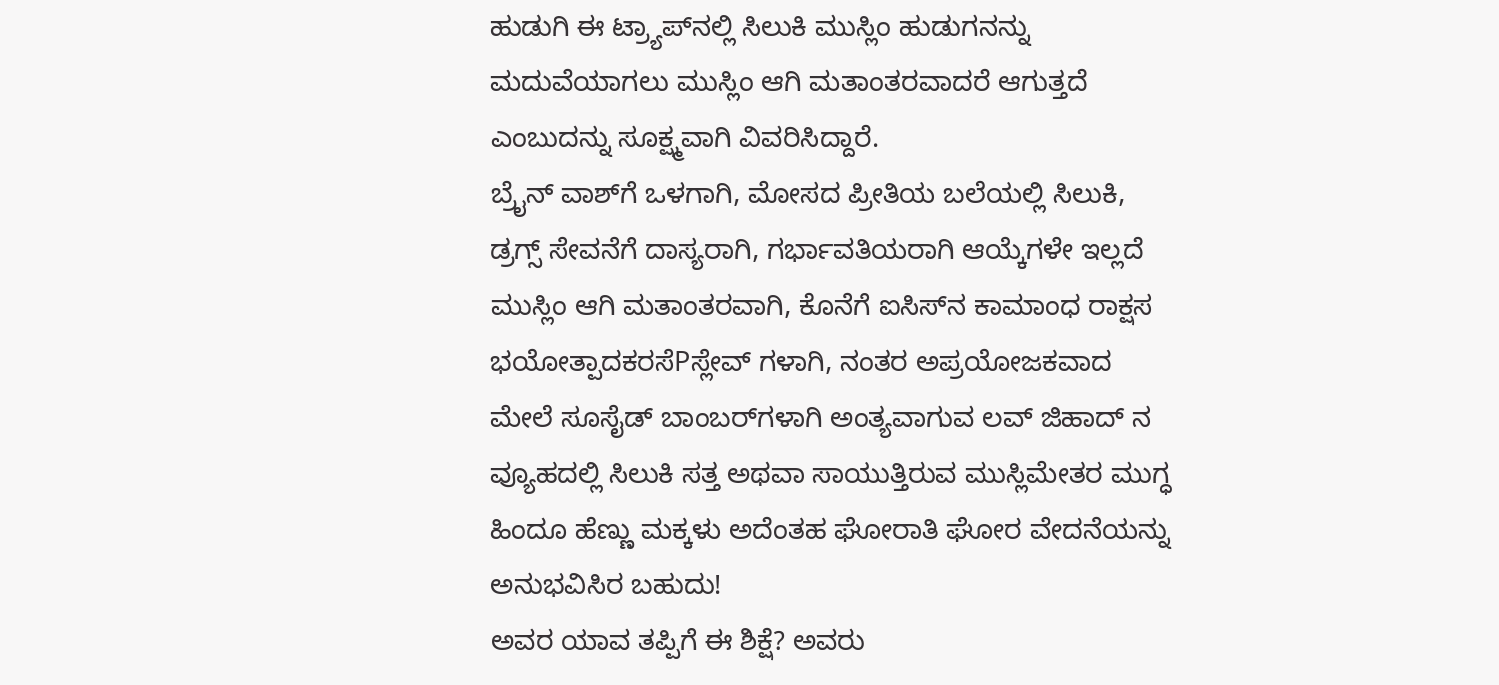ಹುಡುಗಿ ಈ ಟ್ರ್ಯಾಪ್‌ನಲ್ಲಿ ಸಿಲುಕಿ ಮುಸ್ಲಿಂ ಹುಡುಗನನ್ನು ಮದುವೆಯಾಗಲು ಮುಸ್ಲಿಂ ಆಗಿ ಮತಾಂತರವಾದರೆ ಆಗುತ್ತದೆ ಎಂಬುದನ್ನು ಸೂಕ್ಷ್ಮವಾಗಿ ವಿವರಿಸಿದ್ದಾರೆ.
ಬ್ರೈನ್ ವಾಶ್‌ಗೆ ಒಳಗಾಗಿ, ಮೋಸದ ಪ್ರೀತಿಯ ಬಲೆಯಲ್ಲಿ ಸಿಲುಕಿ, ಡ್ರಗ್ಸ್ ಸೇವನೆಗೆ ದಾಸ್ಯರಾಗಿ, ಗರ್ಭಾವತಿಯರಾಗಿ ಆಯ್ಕೆಗಳೇ ಇಲ್ಲದೆ ಮುಸ್ಲಿಂ ಆಗಿ ಮತಾಂತರವಾಗಿ, ಕೊನೆಗೆ ಐಸಿಸ್‌ನ ಕಾಮಾಂಧ ರಾಕ್ಷಸ ಭಯೋತ್ಪಾದಕರಸೆPಸ್ಲೇವ್ ಗಳಾಗಿ, ನಂತರ ಅಪ್ರಯೋಜಕವಾದ ಮೇಲೆ ಸೂಸೈಡ್ ಬಾಂಬರ್‌ಗಳಾಗಿ ಅಂತ್ಯವಾಗುವ ಲವ್ ಜಿಹಾದ್ ನ ವ್ಯೂಹದಲ್ಲಿ ಸಿಲುಕಿ ಸತ್ತ ಅಥವಾ ಸಾಯುತ್ತಿರುವ ಮುಸ್ಲಿಮೇತರ ಮುಗ್ಧ ಹಿಂದೂ ಹೆಣ್ಣು ಮಕ್ಕಳು ಅದೆಂತಹ ಘೋರಾತಿ ಘೋರ ವೇದನೆಯನ್ನು ಅನುಭವಿಸಿರ ಬಹುದು!
ಅವರ ಯಾವ ತಪ್ಪಿಗೆ ಈ ಶಿಕ್ಷೆ? ಅವರು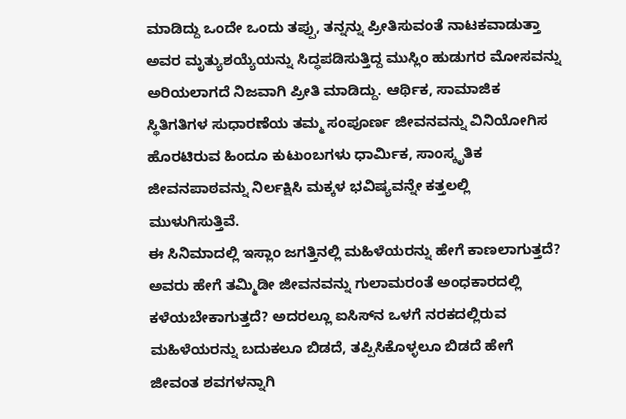ಮಾಡಿದ್ದು ಒಂದೇ ಒಂದು ತಪ್ಪು, ತನ್ನನ್ನು ಪ್ರೀತಿಸುವಂತೆ ನಾಟಕವಾಡುತ್ತಾ ಅವರ ಮೃತ್ಯುಶಯ್ಯೆಯನ್ನು ಸಿದ್ಧಪಡಿಸುತ್ತಿದ್ದ ಮುಸ್ಲಿಂ ಹುಡುಗರ ಮೋಸವನ್ನು ಅರಿಯಲಾಗದೆ ನಿಜವಾಗಿ ಪ್ರೀತಿ ಮಾಡಿದ್ದು. ಆರ್ಥಿಕ, ಸಾಮಾಜಿಕ ಸ್ಥಿತಿಗತಿಗಳ ಸುಧಾರಣೆಯ ತಮ್ಮ ಸಂಪೂರ್ಣ ಜೀವನವನ್ನು ವಿನಿಯೋಗಿಸ ಹೊರಟಿರುವ ಹಿಂದೂ ಕುಟುಂಬಗಳು ಧಾರ್ಮಿಕ, ಸಾಂಸ್ಕೃತಿಕ ಜೀವನಪಾಠವನ್ನು ನಿರ್ಲಕ್ಷಿಸಿ ಮಕ್ಕಳ ಭವಿಷ್ಯವನ್ನೇ ಕತ್ತಲಲ್ಲಿ ಮುಳುಗಿಸುತ್ತಿವೆ.
ಈ ಸಿನಿಮಾದಲ್ಲಿ ಇಸ್ಲಾಂ ಜಗತ್ತಿನಲ್ಲಿ ಮಹಿಳೆಯರನ್ನು ಹೇಗೆ ಕಾಣಲಾಗುತ್ತದೆ? ಅವರು ಹೇಗೆ ತಮ್ಮಿಡೀ ಜೀವನವನ್ನು ಗುಲಾಮರಂತೆ ಅಂಧಕಾರದಲ್ಲಿ ಕಳೆಯಬೇಕಾಗುತ್ತದೆ? ಅದರಲ್ಲೂ ಐಸಿಸ್‌ನ ಒಳಗೆ ನರಕದಲ್ಲಿರುವ ಮಹಿಳೆಯರನ್ನು ಬದುಕಲೂ ಬಿಡದೆ, ತಪ್ಪಿಸಿಕೊಳ್ಳಲೂ ಬಿಡದೆ ಹೇಗೆ ಜೀವಂತ ಶವಗಳನ್ನಾಗಿ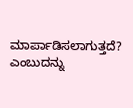ಮಾರ್ಪಾಡಿಸಲಾಗುತ್ತದೆ? ಎಂಬುದನ್ನು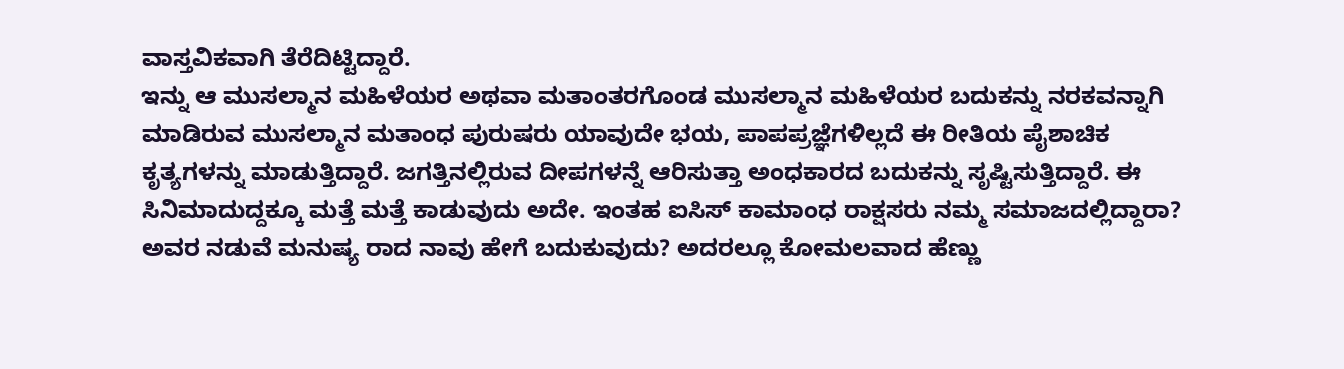ವಾಸ್ತವಿಕವಾಗಿ ತೆರೆದಿಟ್ಟಿದ್ದಾರೆ.
ಇನ್ನು ಆ ಮುಸಲ್ಮಾನ ಮಹಿಳೆಯರ ಅಥವಾ ಮತಾಂತರಗೊಂಡ ಮುಸಲ್ಮಾನ ಮಹಿಳೆಯರ ಬದುಕನ್ನು ನರಕವನ್ನಾಗಿ ಮಾಡಿರುವ ಮುಸಲ್ಮಾನ ಮತಾಂಧ ಪುರುಷರು ಯಾವುದೇ ಭಯ, ಪಾಪಪ್ರಜ್ಞೆಗಳಿಲ್ಲದೆ ಈ ರೀತಿಯ ಪೈಶಾಚಿಕ ಕೃತ್ಯಗಳನ್ನು ಮಾಡುತ್ತಿದ್ದಾರೆ. ಜಗತ್ತಿನಲ್ಲಿರುವ ದೀಪಗಳನ್ನೆ ಆರಿಸುತ್ತಾ ಅಂಧಕಾರದ ಬದುಕನ್ನು ಸೃಷ್ಟಿಸುತ್ತಿದ್ದಾರೆ. ಈ ಸಿನಿಮಾದುದ್ದಕ್ಕೂ ಮತ್ತೆ ಮತ್ತೆ ಕಾಡುವುದು ಅದೇ. ಇಂತಹ ಐಸಿಸ್ ಕಾಮಾಂಧ ರಾಕ್ಷಸರು ನಮ್ಮ ಸಮಾಜದಲ್ಲಿದ್ದಾರಾ? ಅವರ ನಡುವೆ ಮನುಷ್ಯ ರಾದ ನಾವು ಹೇಗೆ ಬದುಕುವುದು? ಅದರಲ್ಲೂ ಕೋಮಲವಾದ ಹೆಣ್ಣು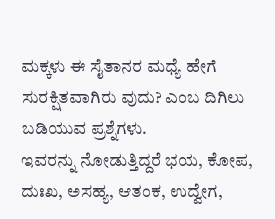ಮಕ್ಕಳು ಈ ಸೈತಾನರ ಮಧ್ಯೆ ಹೇಗೆ ಸುರಕ್ಷಿತವಾಗಿರು ವುದು? ಎಂಬ ದಿಗಿಲು ಬಡಿಯುವ ಪ್ರಶ್ನೆಗಳು.
ಇವರನ್ನು ನೋಡುತ್ತಿದ್ದರೆ ಭಯ, ಕೋಪ, ದುಃಖ, ಅಸಹ್ಯ, ಆತಂಕ, ಉದ್ವೇಗ,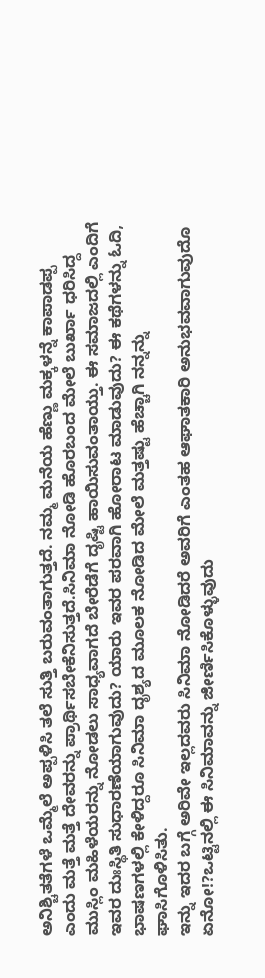ಅನಿಶ್ಚಿತತೆಗಳೆ ಒಮ್ಮೆಲೆ ಅಪ್ಪಳಿಸಿ ತಲೆ ಸುತ್ತಿ ಬರುವಂತಾಗುತ್ತದೆ. ನಮ್ಮ ಮನೆಯ ಹೆಣ್ಣು ಮಕ್ಕಳನ್ನೆ ಕಾಪಾಡಪ್ಪ ಎಂದು ಮತ್ತೆ ಮತ್ತೆ ದೇವರನ್ನು ಪ್ರಾರ್ಥಿಸಬೇಕೆನಿಸುತ್ತದೆ.ಸಿನಿಮಾ ನೋಡಿ ಹೊರಬಂದ ಮೇಲೆ ಬುರ್ಖಾ ಧರಿಸಿದ್ದ ಮುಸ್ಲಿಂ ಮಹಿಳೆಯರನ್ನು ನೋಡಲು ಸಾಧ್ಯವಾಗದೆ ಬೇರೆಡೆಗೆ ದೃಷ್ಟಿ ಹಾಯಿಸುವಂತಾಯ್ತು. ಈ ಸಮಾಜದಲ್ಲಿ ಎಂದಿಗೆ ಇವರ ದುಃಸ್ಥಿತಿ ಸುಧಾರಣೆಯಾಗುವುದು? ಯಾರು ಇವರ ಪರವಾಗಿ ಹೋರಾಟ ಮಾಡುವುದು? ಈ ಕಥೆಗಳನ್ನು ಓದಿ, ಭಾಷಣಗಳಲ್ಲಿ ಕೇಳಿದ್ದರೂ ಸಿನಿಮಾ ದೃಶ್ಯದ ಮೂಲಕ ನೋಡಿದ ಮೇಲೆ ಮತ್ತಷ್ಟು ಹೆಚ್ಚಾಗಿ ನನ್ನನ್ನು ಘಾಸಿಗೊಳಿಸಿತು.
ಇನ್ನು ಇದರ ಬಗ್ಗೆ ಅರಿವೇ ಇಲ್ಲದವರು ಸಿನಿಮಾ ನೋಡಿದರೆ ಅವರಿಗೆ ಎಂತಹ ಆಘಾತಕಾರಿ ಅನುಭವವಾಗುವುದೊ ಏನೋ!?ಒಟ್ಟಿನಲ್ಲಿ ಈ ಸಿನಿಮಾವನ್ನು ಜೀರ್ಣಿಸಿಕೊಳ್ಳುವುದು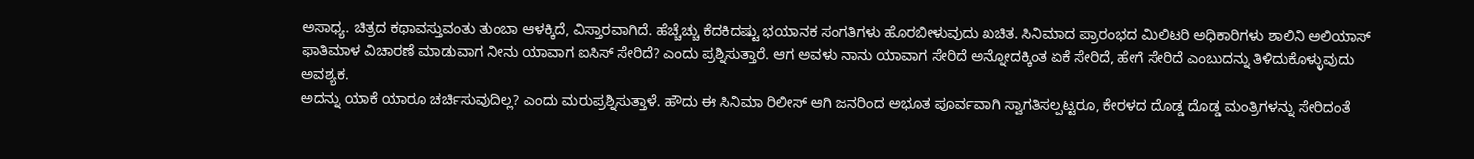ಅಸಾಧ್ಯ. ಚಿತ್ರದ ಕಥಾವಸ್ತುವಂತು ತುಂಬಾ ಆಳಕ್ಕಿದೆ, ವಿಸ್ತಾರವಾಗಿದೆ. ಹೆಚ್ಚೆಚ್ಚು ಕೆದಕಿದಷ್ಟು ಭಯಾನಕ ಸಂಗತಿಗಳು ಹೊರಬೀಳುವುದು ಖಚಿತ. ಸಿನಿಮಾದ ಪ್ರಾರಂಭದ ಮಿಲಿಟರಿ ಅಧಿಕಾರಿಗಳು ಶಾಲಿನಿ ಅಲಿಯಾಸ್ ಫಾತಿಮಾಳ ವಿಚಾರಣೆ ಮಾಡುವಾಗ ನೀನು ಯಾವಾಗ ಐಸಿಸ್ ಸೇರಿದೆ? ಎಂದು ಪ್ರಶ್ನಿಸುತ್ತಾರೆ. ಆಗ ಅವಳು ನಾನು ಯಾವಾಗ ಸೇರಿದೆ ಅನ್ನೋದಕ್ಕಿಂತ ಏಕೆ ಸೇರಿದೆ, ಹೇಗೆ ಸೇರಿದೆ ಎಂಬುದನ್ನು ತಿಳಿದುಕೊಳ್ಳುವುದು ಅವಶ್ಯಕ.
ಅದನ್ನು ಯಾಕೆ ಯಾರೂ ಚರ್ಚಿಸುವುದಿಲ್ಲ? ಎಂದು ಮರುಪ್ರಶ್ನಿಸುತ್ತಾಳೆ. ಹೌದು ಈ ಸಿನಿಮಾ ರಿಲೀಸ್ ಆಗಿ ಜನರಿಂದ ಅಭೂತ ಪೂರ್ವವಾಗಿ ಸ್ವಾಗತಿಸಲ್ಪಟ್ಟರೂ, ಕೇರಳದ ದೊಡ್ಡ ದೊಡ್ಡ ಮಂತ್ರಿಗಳನ್ನು ಸೇರಿದಂತೆ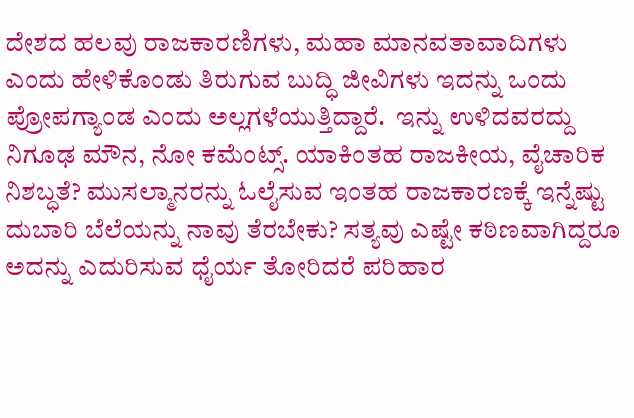ದೇಶದ ಹಲವು ರಾಜಕಾರಣಿಗಳು, ಮಹಾ ಮಾನವತಾವಾದಿಗಳು ಎಂದು ಹೇಳಿಕೊಂಡು ತಿರುಗುವ ಬುದ್ಧಿ ಜೀವಿಗಳು ಇದನ್ನು ಒಂದು ಪ್ರೋಪಗ್ಯಾಂಡ ಎಂದು ಅಲ್ಲಗಳೆಯುತ್ತಿದ್ದಾರೆ.  ಇನ್ನು ಉಳಿದವರದ್ದು ನಿಗೂಢ ಮೌನ, ನೋ ಕಮೆಂಟ್ಸ್. ಯಾಕಿಂತಹ ರಾಜಕೀಯ, ವೈಚಾರಿಕ ನಿಶಬ್ಧತೆ? ಮುಸಲ್ಮಾನರನ್ನು ಓಲೈಸುವ ಇಂತಹ ರಾಜಕಾರಣಕ್ಕೆ ಇನ್ನೆಷ್ಟು ದುಬಾರಿ ಬೆಲೆಯನ್ನು ನಾವು ತೆರಬೇಕು? ಸತ್ಯವು ಎಷ್ಟೇ ಕಠಿಣವಾಗಿದ್ದರೂ ಅದನ್ನು ಎದುರಿಸುವ ಧೈರ್ಯ ತೋರಿದರೆ ಪರಿಹಾರ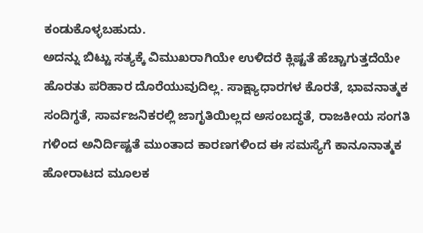ಕಂಡುಕೊಳ್ಳಬಹುದು.
ಅದನ್ನು ಬಿಟ್ಟು ಸತ್ಯಕ್ಕೆ ವಿಮುಖರಾಗಿಯೇ ಉಳಿದರೆ ಕ್ಲಿಷ್ಟತೆ ಹೆಚ್ಚಾಗುತ್ತದೆಯೇ ಹೊರತು ಪರಿಹಾರ ದೊರೆಯುವುದಿಲ್ಲ. ಸಾಕ್ಷ್ಯಾಧಾರಗಳ ಕೊರತೆ, ಭಾವನಾತ್ಮಕ ಸಂದಿಗ್ಧತೆ, ಸಾರ್ವಜನಿಕರಲ್ಲಿ ಜಾಗೃತಿಯಿಲ್ಲದ ಅಸಂಬದ್ಧತೆ, ರಾಜಕೀಯ ಸಂಗತಿ ಗಳಿಂದ ಅನಿರ್ದಿಷ್ಟತೆ ಮುಂತಾದ ಕಾರಣಗಳಿಂದ ಈ ಸಮಸ್ಯೆಗೆ ಕಾನೂನಾತ್ಮಕ ಹೋರಾಟದ ಮೂಲಕ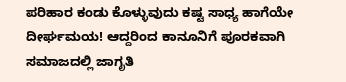ಪರಿಹಾರ ಕಂಡು ಕೊಳ್ಳುವುದು ಕಷ್ಟ ಸಾಧ್ಯ ಹಾಗೆಯೇ ದೀರ್ಘಮಯ! ಆದ್ದರಿಂದ ಕಾನೂನಿಗೆ ಪೂರಕವಾಗಿ ಸಮಾಜದಲ್ಲಿ ಜಾಗೃತಿ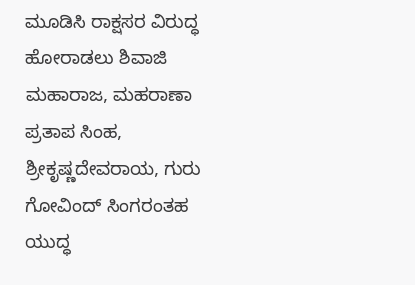ಮೂಡಿಸಿ ರಾಕ್ಷಸರ ವಿರುದ್ಧ ಹೋರಾಡಲು ಶಿವಾಜಿ ಮಹಾರಾಜ, ಮಹರಾಣಾ ಪ್ರತಾಪ ಸಿಂಹ, ಶ್ರೀಕೃಷ್ಣದೇವರಾಯ, ಗುರು ಗೋವಿಂದ್ ಸಿಂಗರಂತಹ ಯುದ್ಧ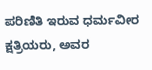ಪರಿಣಿತಿ ಇರುವ ಧರ್ಮವೀರ ಕ್ಷತ್ರಿಯರು, ಅವರ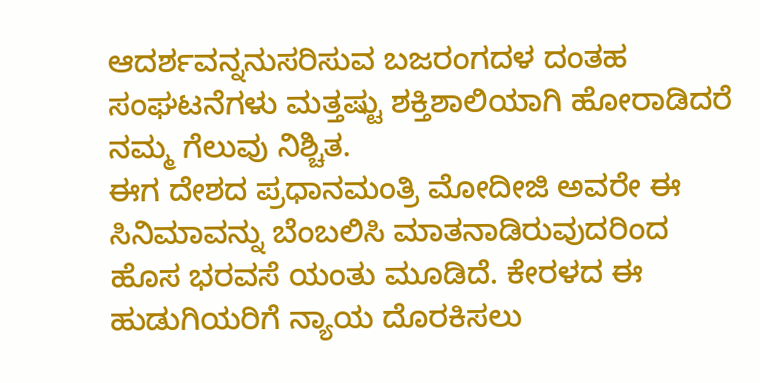ಆದರ್ಶವನ್ನನುಸರಿಸುವ ಬಜರಂಗದಳ ದಂತಹ ಸಂಘಟನೆಗಳು ಮತ್ತಷ್ಟು ಶಕ್ತಿಶಾಲಿಯಾಗಿ ಹೋರಾಡಿದರೆ ನಮ್ಮ ಗೆಲುವು ನಿಶ್ಚಿತ.
ಈಗ ದೇಶದ ಪ್ರಧಾನಮಂತ್ರಿ ಮೋದೀಜಿ ಅವರೇ ಈ ಸಿನಿಮಾವನ್ನು ಬೆಂಬಲಿಸಿ ಮಾತನಾಡಿರುವುದರಿಂದ ಹೊಸ ಭರವಸೆ ಯಂತು ಮೂಡಿದೆ. ಕೇರಳದ ಈ ಹುಡುಗಿಯರಿಗೆ ನ್ಯಾಯ ದೊರಕಿಸಲು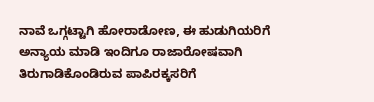ನಾವೆ ಒಗ್ಗಟ್ಟಾಗಿ ಹೋರಾಡೋಣ, ಈ ಹುಡುಗಿಯರಿಗೆ ಅನ್ಯಾಯ ಮಾಡಿ ಇಂದಿಗೂ ರಾಜಾರೋಷವಾಗಿ ತಿರುಗಾಡಿಕೊಂಡಿರುವ ಪಾಪಿರಕ್ಕಸರಿಗೆ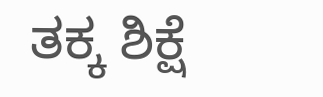ತಕ್ಕ ಶಿಕ್ಷೆ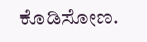ಕೊಡಿಸೋಣ.